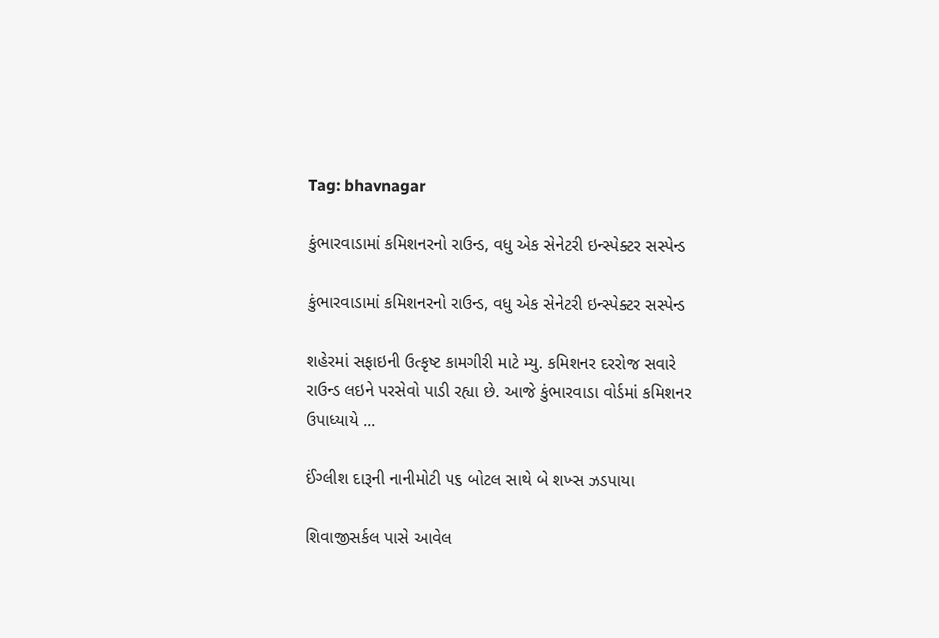Tag: bhavnagar

કુંભારવાડામાં કમિશનરનો રાઉન્ડ, વધુ એક સેનેટરી ઇન્સ્પેક્ટર સસ્પેન્ડ

કુંભારવાડામાં કમિશનરનો રાઉન્ડ, વધુ એક સેનેટરી ઇન્સ્પેક્ટર સસ્પેન્ડ

શહેરમાં સફાઇની ઉત્કૃષ્ટ કામગીરી માટે મ્યુ. કમિશનર દરરોજ સવારે રાઉન્ડ લઇને પરસેવો પાડી રહ્યા છે. આજે કુંભારવાડા વોર્ડમાં કમિશનર ઉપાધ્યાયે ...

ઈંગ્લીશ દારૂની નાનીમોટી ૫૬ બોટલ સાથે બે શખ્સ ઝડપાયા

શિવાજીસર્કલ પાસે આવેલ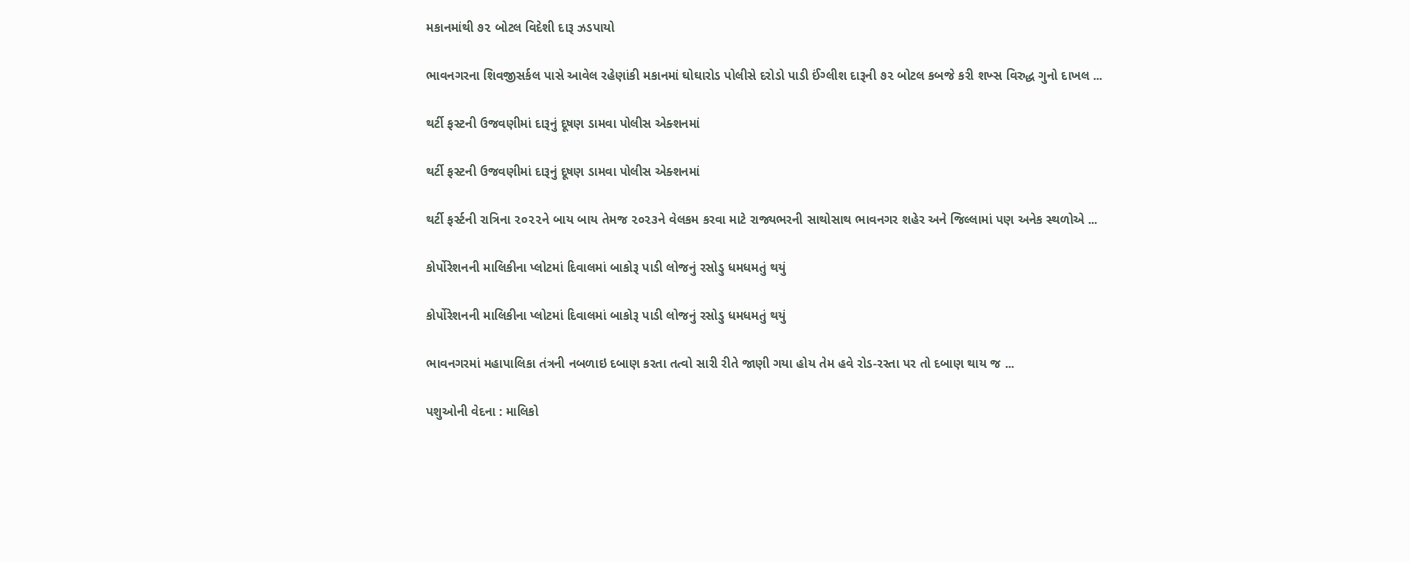મકાનમાંથી ૭૨ બોટલ વિદેશી દારૂ ઝડપાયો

ભાવનગરના શિવજીસર્કલ પાસે આવેલ રહેણાંકી મકાનમાં ઘોઘારોડ પોલીસે દરોડો પાડી ઈંગ્લીશ દારૂની ૭૨ બોટલ કબજે કરી શખ્સ વિરુદ્ધ ગુનો દાખલ ...

થર્ટી ફસ્ટની ઉજવણીમાં દારૂનું દૂષણ ડામવા પોલીસ એક્શનમાં

થર્ટી ફસ્ટની ઉજવણીમાં દારૂનું દૂષણ ડામવા પોલીસ એક્શનમાં

થર્ટી ફર્સ્ટની રાત્રિના ૨૦૨૨ને બાય બાય તેમજ ૨૦૨૩ને વેલકમ કરવા માટે રાજ્યભરની સાથોસાથ ભાવનગર શહેર અને જિલ્લામાં પણ અનેક સ્થળોએ ...

કોર્પોરેશનની માલિકીના પ્લોટમાં દિવાલમાં બાકોરૂ પાડી લોજનું રસોડુ ધમધમતું થયું

કોર્પોરેશનની માલિકીના પ્લોટમાં દિવાલમાં બાકોરૂ પાડી લોજનું રસોડુ ધમધમતું થયું

ભાવનગરમાં મહાપાલિકા તંત્રની નબળાઇ દબાણ કરતા તત્વો સારી રીતે જાણી ગયા હોય તેમ હવે રોડ-રસ્તા પર તો દબાણ થાય જ ...

પશુઓની વેદના : માલિકો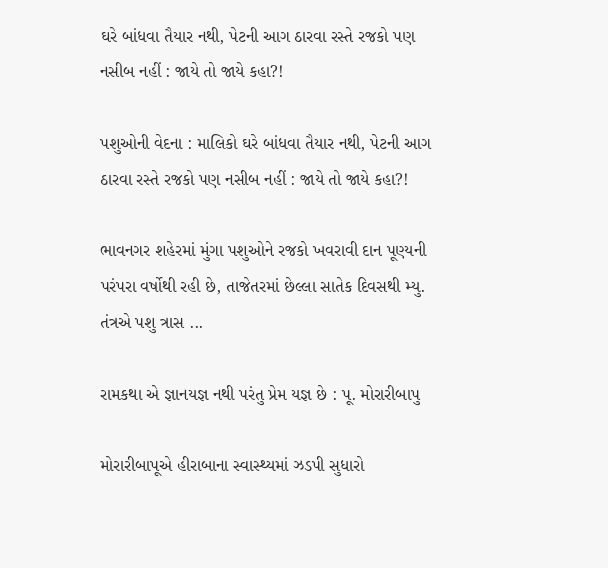ઘરે બાંધવા તૈયાર નથી, પેટની આગ ઠારવા રસ્તે રજકો પણ નસીબ નહીં : જાયે તો જાયે કહા?!

પશુઓની વેદના : માલિકો ઘરે બાંધવા તૈયાર નથી, પેટની આગ ઠારવા રસ્તે રજકો પણ નસીબ નહીં : જાયે તો જાયે કહા?!

ભાવનગર શહેરમાં મુંગા પશુઓને રજકો ખવરાવી દાન પૂણ્યની પરંપરા વર્ષોથી રહી છે, તાજેતરમાં છેલ્લા સાતેક દિવસથી મ્યુ. તંત્રએ પશુ ત્રાસ ...

રામકથા એ જ્ઞાનયજ્ઞ નથી પરંતુ પ્રેમ યજ્ઞ છે : પૂ. મોરારીબાપુ

મોરારીબાપૂએ હીરાબાના સ્વાસ્થ્યમાં ઝડપી સુધારો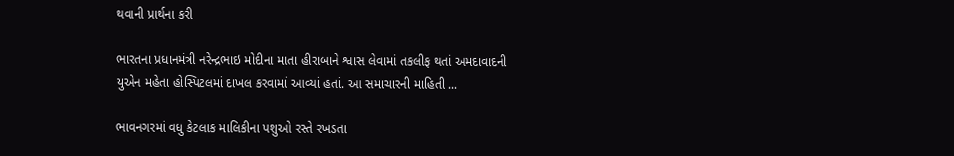થવાની પ્રાર્થના કરી

ભારતના પ્રધાનમંત્રી નરેન્દ્રભાઇ મોદીના માતા હીરાબાને શ્વાસ લેવામાં તકલીફ થતાં અમદાવાદની યુએન મહેતા હોસ્પિટલમાં દાખલ કરવામાં આવ્યાં હતાં. આ સમાચારની માહિતી ...

ભાવનગરમાં વધુ કેટલાક માલિકીના પશુઓ રસ્તે રખડતા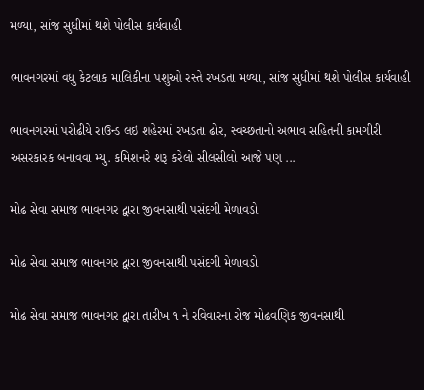મળ્યા, સાંજ સુધીમાં થશે પોલીસ કાર્યવાહી

ભાવનગરમાં વધુ કેટલાક માલિકીના પશુઓ રસ્તે રખડતા મળ્યા, સાંજ સુધીમાં થશે પોલીસ કાર્યવાહી

ભાવનગરમાં પરોઢીયે રાઉન્ડ લઇ શહેરમાં રખડતા ઢોર, સ્વચ્છતાનો અભાવ સહિતની કામગીરી અસરકારક બનાવવા મ્યુ. કમિશનરે શરૂ કરેલો સીલસીલો આજે પણ ...

મોઢ સેવા સમાજ ભાવનગર દ્વારા જીવનસાથી પસંદગી મેળાવડો

મોઢ સેવા સમાજ ભાવનગર દ્વારા જીવનસાથી પસંદગી મેળાવડો

મોઢ સેવા સમાજ ભાવનગર દ્વારા તારીખ ૧ ને રવિવારના રોજ મોઢવણિક જીવનસાથી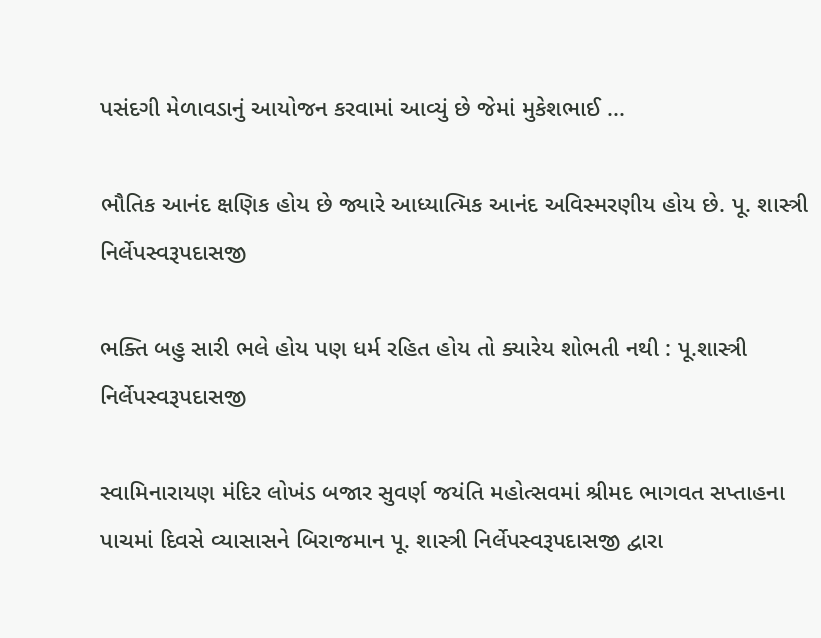પસંદગી મેળાવડાનું આયોજન કરવામાં આવ્યું છે જેમાં મુકેશભાઈ ...

ભૌતિક આનંદ ક્ષણિક હોય છે જ્યારે આધ્યાત્મિક આનંદ અવિસ્મરણીય હોય છે. પૂ. શાસ્ત્રી નિર્લેપસ્વરૂપદાસજી

ભક્તિ બહુ સારી ભલે હોય પણ ધર્મ રહિત હોય તો ક્યારેય શોભતી નથી : પૂ.શાસ્ત્રી નિર્લેપસ્વરૂપદાસજી

સ્વામિનારાયણ મંદિર લોખંડ બજાર સુવર્ણ જયંતિ મહોત્સવમાં શ્રીમદ ભાગવત સપ્તાહના પાચમાં દિવસે વ્યાસાસને બિરાજમાન પૂ. શાસ્ત્રી નિર્લેપસ્વરૂપદાસજી દ્વારા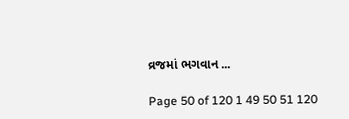વ્રજમાં ભગવાન ...

Page 50 of 120 1 49 50 51 120